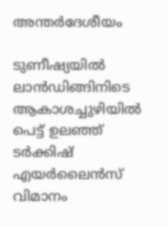അന്തർദേശീയം

ടുണീഷ്യയിൽ ലാൻഡിങ്ങിനിടെ ആകാശച്ചുഴിയിൽ പെട്ട് ഉലഞ്ഞ് ടർക്കിഷ് എയർലൈൻസ് വിമാനം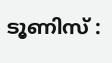ടൂണിസ് :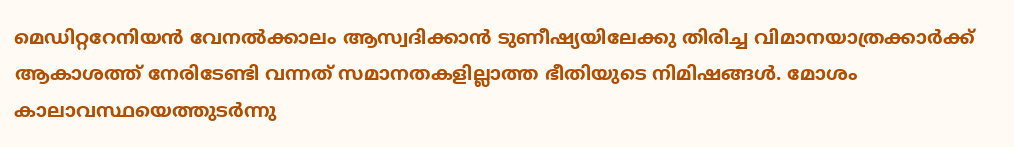മെഡിറ്ററേനിയൻ വേനൽക്കാലം ആസ്വദിക്കാൻ ടുണീഷ്യയിലേക്കു തിരിച്ച വിമാനയാത്രക്കാർക്ക് ആകാശത്ത് നേരിടേണ്ടി വന്നത് സമാനതകളില്ലാത്ത ഭീതിയുടെ നിമിഷങ്ങൾ. മോശം കാലാവസ്ഥയെത്തുടർന്നു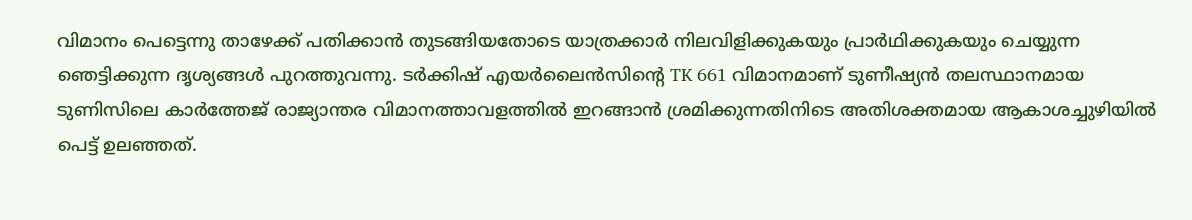വിമാനം പെട്ടെന്നു താഴേക്ക് പതിക്കാൻ തുടങ്ങിയതോടെ യാത്രക്കാർ നിലവിളിക്കുകയും പ്രാർഥിക്കുകയും ചെയ്യുന്ന ഞെട്ടിക്കുന്ന ദൃശ്യങ്ങൾ പുറത്തുവന്നു. ടർക്കിഷ് എയർലൈൻസിന്റെ TK 661 വിമാനമാണ് ടുണീഷ്യൻ തലസ്ഥാനമായ ടുണിസിലെ കാർത്തേജ് രാജ്യാന്തര വിമാനത്താവളത്തിൽ ഇറങ്ങാൻ ശ്രമിക്കുന്നതിനിടെ അതിശക്തമായ ആകാശച്ചുഴിയിൽ പെട്ട് ഉലഞ്ഞത്.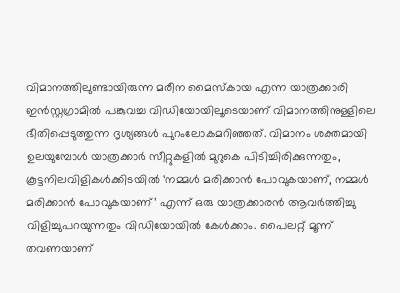വിമാനത്തിലുണ്ടായിരുന്ന മരീന മൈസ്കായ എന്ന യാത്രക്കാരി ഇൻസ്റ്റഗ്രാമിൽ പങ്കുവച്ച വിഡിയോയിലൂടെയാണ് വിമാനത്തിനുള്ളിലെ ഭീതിപ്പെടുത്തുന്ന ദൃശ്യങ്ങൾ പുറംലോകമറിഞ്ഞത്. വിമാനം ശക്തമായി ഉലയുമ്പോൾ യാത്രക്കാർ സീറ്റുകളിൽ മുറുകെ പിടിച്ചിരിക്കുന്നതും, കൂട്ടനിലവിളികൾക്കിടയിൽ ‘നമ്മൾ മരിക്കാൻ പോവുകയാണ്, നമ്മൾ മരിക്കാൻ പോവുകയാണ്’ എന്ന് ഒരു യാത്രക്കാരൻ ആവർത്തിച്ചു വിളിച്ചുപറയുന്നതും വിഡിയോയിൽ കേൾക്കാം. പൈലറ്റ് മൂന്ന് തവണയാണ്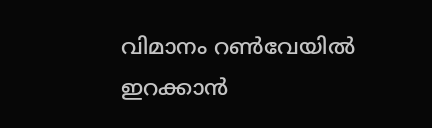വിമാനം റൺവേയിൽ ഇറക്കാൻ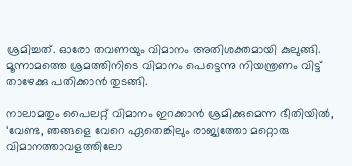ശ്രമിച്ചത്. ഓരോ തവണയും വിമാനം അതിശക്തമായി കുലുങ്ങി. മൂന്നാമത്തെ ശ്രമത്തിനിടെ വിമാനം പെട്ടെന്നു നിയന്ത്രണം വിട്ട് താഴേക്കു പതിക്കാൻ തുടങ്ങി.

നാലാമതും പൈലറ്റ് വിമാനം ഇറക്കാൻ ശ്രമിക്കുമെന്ന ഭീതിയിൽ, ‘വേണ്ട, ഞങ്ങളെ വേറെ ഏതെങ്കിലും രാജ്യത്തോ മറ്റൊരു വിമാനത്താവളത്തിലോ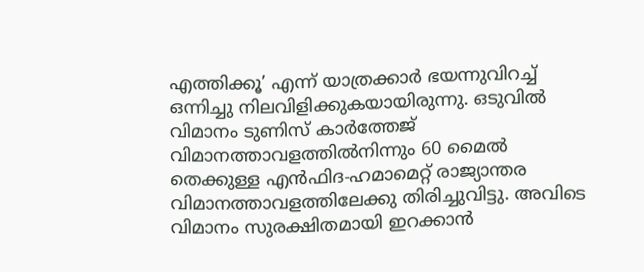എത്തിക്കൂ’ എന്ന് യാത്രക്കാർ ഭയന്നുവിറച്ച് ഒന്നിച്ചു നിലവിളിക്കുകയായിരുന്നു. ഒടുവിൽ വിമാനം ടുണിസ് കാർത്തേജ് വിമാനത്താവളത്തിൽനിന്നും 60 മൈൽ തെക്കുള്ള എൻഫിദ-ഹമാമെറ്റ് രാജ്യാന്തര വിമാനത്താവളത്തിലേക്കു തിരിച്ചുവിട്ടു. അവിടെ വിമാനം സുരക്ഷിതമായി ഇറക്കാൻ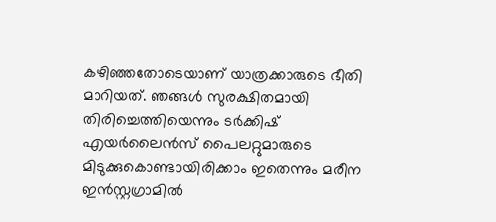കഴിഞ്ഞതോടെയാണ് യാത്രക്കാരുടെ ഭീതി മാറിയത്. ഞങ്ങൾ സുരക്ഷിതമായി തിരിച്ചെത്തിയെന്നും ടർക്കിഷ് എയർലൈൻസ് പൈലറ്റുമാരുടെ മിടുക്കുകൊണ്ടായിരിക്കാം ഇതെന്നും മരീന ഇൻസ്റ്റഗ്രാമിൽ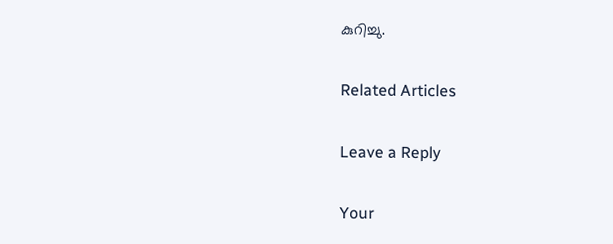കുറിച്ചു.

Related Articles

Leave a Reply

Your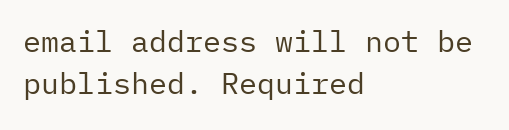email address will not be published. Required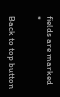fields are marked *

Back to top button